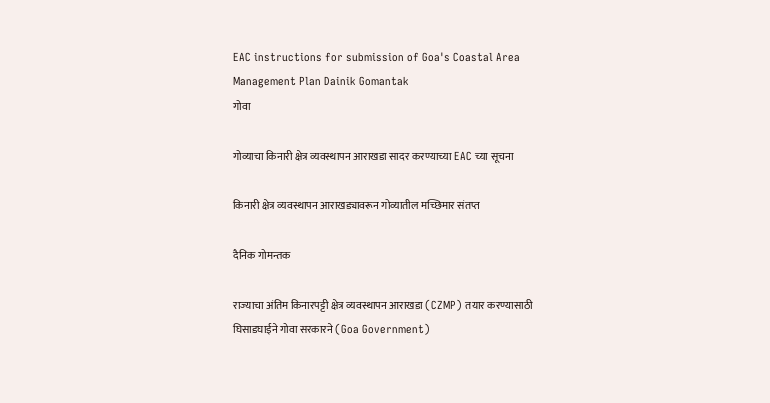EAC instructions for submission of Goa's Coastal Area Management Plan Dainik Gomantak
गोवा

गोव्याचा किनारी क्षेत्र व्यवस्थापन आराखडा सादर करण्याच्या EAC च्या सूचना

किनारी क्षेत्र व्यवस्थापन आराखड्यावरून गोव्यातील मच्छिमार संतप्त

दैनिक गोमन्तक

राज्‍याचा अंतिम किनारपट्टी क्षेत्र व्यवस्थापन आराखडा (CZMP) तयार करण्यासाठी घिसाडघाईने गोवा सरकारने (Goa Government)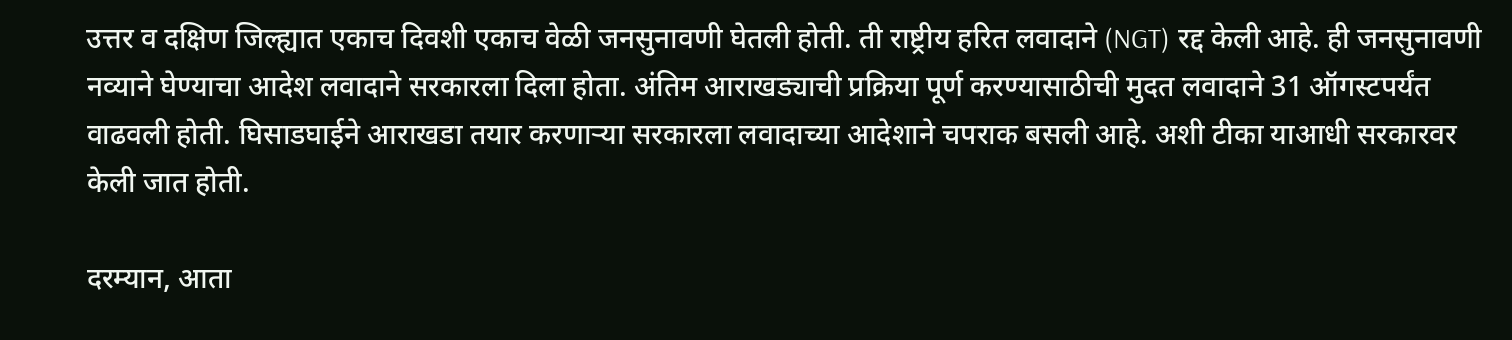उत्तर व दक्षिण जिल्ह्यात एकाच दिवशी एकाच वेळी जनसुनावणी घेतली होती. ती राष्ट्रीय हरित लवादाने (NGT) रद्द केली आहे. ही जनसुनावणी नव्याने घेण्याचा आदेश लवादाने सरकारला दिला होता. अंतिम आराखड्याची प्रक्रिया पूर्ण करण्यासाठीची मुदत लवादाने 31 ऑगस्टपर्यंत वाढवली होती. घिसाडघाईने आराखडा तयार करणाऱ्या सरकारला लवादाच्या आदेशाने चपराक बसली आहे. अशी टीका याआधी सरकारवर केली जात होती.

दरम्यान, आता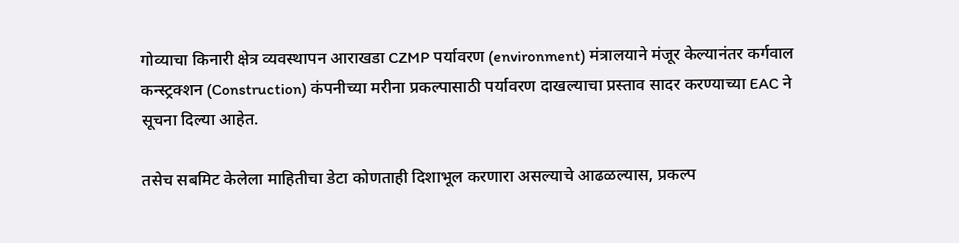गोव्याचा किनारी क्षेत्र व्यवस्थापन आराखडा CZMP पर्यावरण (environment) मंत्रालयाने मंजूर केल्यानंतर कर्गवाल कन्स्ट्रक्शन (Construction) कंपनीच्या मरीना प्रकल्पासाठी पर्यावरण दाखल्याचा प्रस्ताव सादर करण्याच्या EAC ने सूचना दिल्या आहेत.

तसेच सबमिट केलेला माहितीचा डेटा कोणताही दिशाभूल करणारा असल्याचे आढळल्यास, प्रकल्प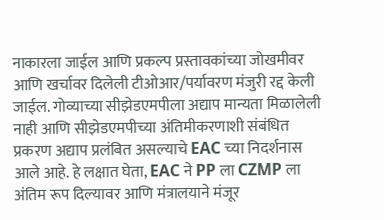नाकारला जाईल आणि प्रकल्प प्रस्तावकांच्या जोखमीवर आणि खर्चावर दिलेली टीओआर/पर्यावरण मंजुरी रद्द केली जाईल. गोव्याच्या सीझेडएमपीला अद्याप मान्यता मिळालेली नाही आणि सीझेडएमपीच्या अंतिमीकरणाशी संबंधित प्रकरण अद्याप प्रलंबित असल्याचे EAC च्या निदर्शनास आले आहे. हे लक्षात घेता, EAC ने PP ला CZMP ला अंतिम रूप दिल्यावर आणि मंत्रालयाने मंजूर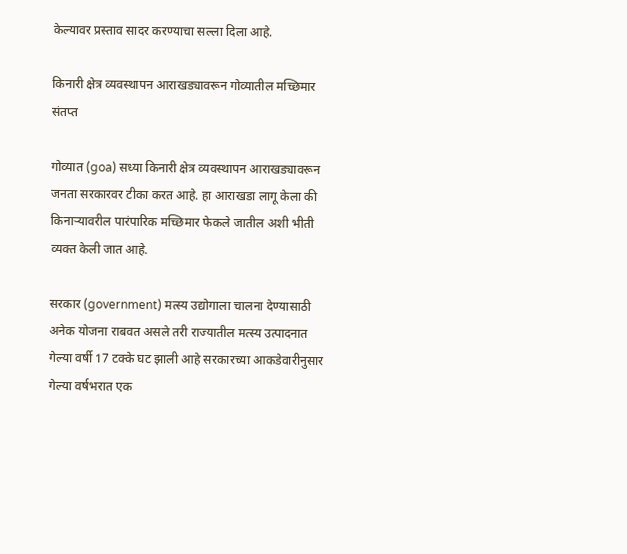केल्यावर प्रस्ताव सादर करण्याचा सल्ला दिला आहे.

किनारी क्षेत्र व्यवस्थापन आराखड्यावरून गोव्यातील मच्छिमार संतप्त

गोव्यात (goa) सध्या किनारी क्षेत्र व्यवस्थापन आराखड्यावरून जनता सरकारवर टीका करत आहे. हा आराखडा लागू केला की किनाऱ्यावरील पारंपारिक मच्छिमार फेकले जातील अशी भीती व्यक्त केली जात आहे.

सरकार (government) मत्स्य उद्योगाला चालना देण्यासाठी अनेक योजना राबवत असले तरी राज्यातील मत्स्य उत्पादनात गेल्या वर्षी 17 टक्के घट झाली आहे सरकारच्या आकडेवारीनुसार गेल्या वर्षभरात एक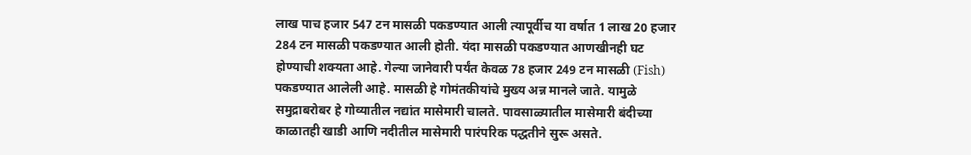लाख पाच हजार 547 टन मासळी पकडण्यात आली त्यापूर्वीच या वर्षात 1 लाख 20 हजार 284 टन मासळी पकडण्यात आली होती. यंदा मासळी पकडण्यात आणखीनही घट होण्याची शक्यता आहे. गेल्या जानेवारी पर्यंत केवळ 78 हजार 249 टन मासळी (Fish) पकडण्यात आलेली आहे. मासळी हे गोमंतकीयांचे मुख्य अन्न मानले जाते. यामुळे समुद्राबरोबर हे गोव्यातील नद्यांत मासेमारी चालते. पावसाळ्यातील मासेमारी बंदीच्या काळातही खाडी आणि नदीतील मासेमारी पारंपरिक पद्धतीने सुरू असते.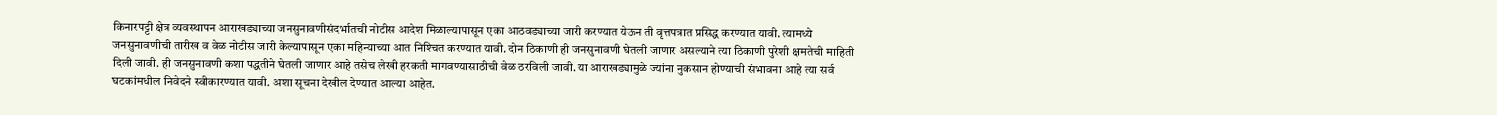किनारपट्टी क्षेत्र व्यवस्थापन आराखड्याच्या जनसुनावणीसंदर्भातची नोटीस आदेश मिळाल्यापासून एका आठवड्याच्या जारी करण्यात येऊन ती वृत्तपत्रात प्रसिद्ध करण्यात यावी. त्यामध्ये जनसुनावणीची तारीख व वेळ नोटीस जारी केल्यापासून एका महिन्याच्या आत निश्‍चित करण्यात यावी. दोन ठिकाणी ही जनसुनावणी घेतली जाणार असल्याने त्या ठिकाणी पुरेशी क्षमतेची माहिती दिली जावी. ही जनसुनावणी कशा पद्धतीने घेतली जाणार आहे तसेच लेखी हरकती मागवण्यासाठीची वेळ ठरविली जावी. या आराखड्यामुळे ज्यांना नुकसान होण्याची संभावना आहे त्या सर्व घटकांमधील निवेदने स्वीकारण्यात यावी. अशा सूचना देखील देण्यात आल्या आहेत.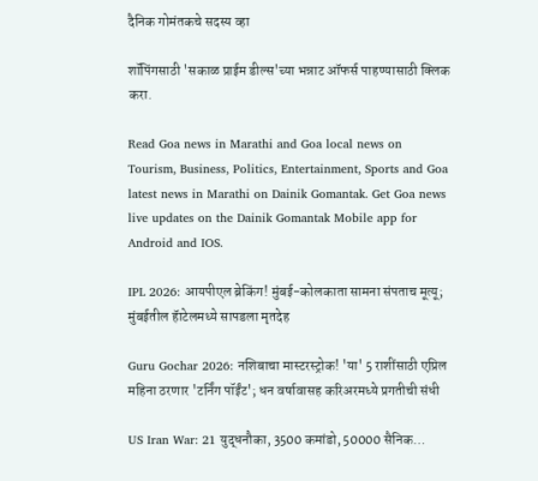दैनिक गोमंतकचे सदस्य व्हा

शॉपिंगसाठी 'सकाळ प्राईम डील्स'च्या भन्नाट ऑफर्स पाहण्यासाठी क्लिक करा.

Read Goa news in Marathi and Goa local news on Tourism, Business, Politics, Entertainment, Sports and Goa latest news in Marathi on Dainik Gomantak. Get Goa news live updates on the Dainik Gomantak Mobile app for Android and IOS.

IPL 2026: आयपीएल ब्रेकिंग! मुंबई-कोलकाता सामना संपताच मूत्यू; मुंबईतील हॅाटेलमध्ये सापडला मृतदेह

Guru Gochar 2026: नशिबाचा मास्टरस्ट्रोक! 'या' 5 राशींसाठी एप्रिल महिना ठरणार 'टर्निंग पॉईंट'; धन वर्षावासह करिअरमध्ये प्रगतीची संधी

US Iran War: 21 युद्धनौका, 3500 कमांडो, 50000 सैनिक…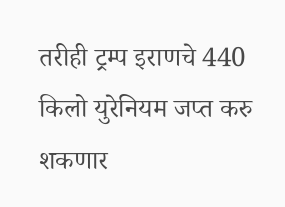तरीही ट्रम्प इराणचे 440 किलो युरेनियम जप्त करु शकणार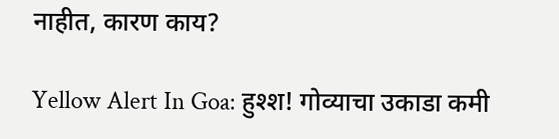नाहीत, कारण काय?

Yellow Alert In Goa: हुश्श! गोव्याचा उकाडा कमी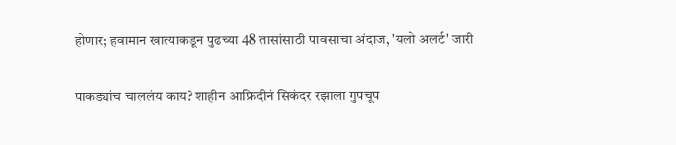होणार; हवामान खात्याकडून पुढच्या 48 तासांसाठी पावसाचा अंदाज, 'यलो अलर्ट' जारी

पाकड्यांच चाललंय काय? शाहीन आफ्रिदीनं सिकंदर रझाला गुपचूप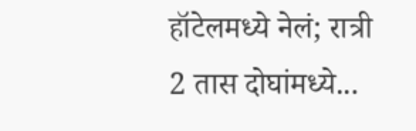हॉटेलमध्ये नेलं; रात्री 2 तास दोघांमध्ये...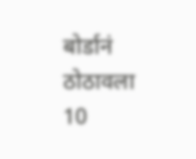बोर्डानं ठोठावला 10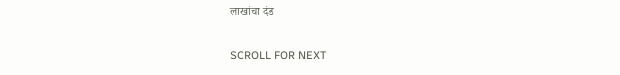लाखांचा दंड

SCROLL FOR NEXT